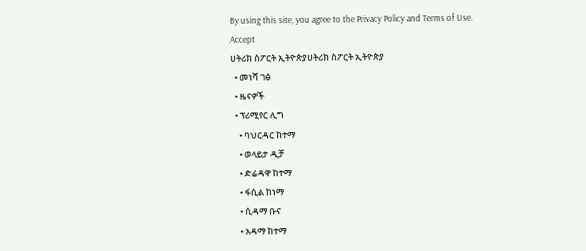By using this site, you agree to the Privacy Policy and Terms of Use.
Accept
ሀትሪክ ስፖርት ኢትዮጵያሀትሪክ ስፖርት ኢትዮጵያ
  • መነሻ ገፅ
  • ዜናዎች
  • ፕሪሚየር ሊግ
    • ባህርዳር ከተማ
    • ወላይታ ዲቻ
    • ድሬዳዋ ከተማ
    • ፋሲል ከነማ
    • ሲዳማ ቡና
    • አዳማ ከተማ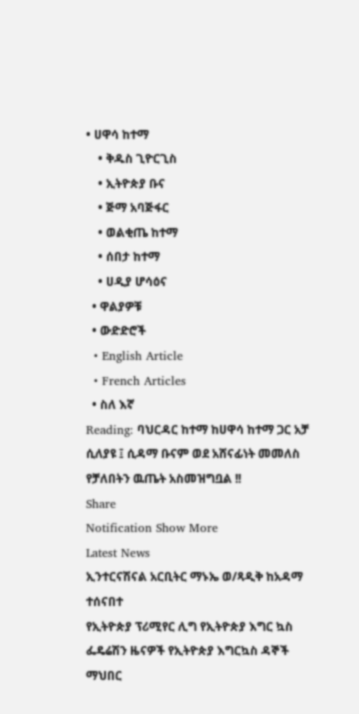• ሀዋሳ ከተማ
    • ቅዱስ ጊዮርጊስ
    • ኢትዮጵያ ቡና
    • ጅማ አባጅፋር
    • ወልቂጤ ከተማ
    • ሰበታ ከተማ
    • ሀዲያ ሆሳዕና
  • ዋልያዎቹ
  • ውድድሮች
  • English Article
  • French Articles
  • ስለ እኛ
Reading: ባህርዳር ከተማ ከሀዋሳ ከተማ ጋር አቻ ሲለያዩ ፤ ሲዳማ ቡናም ወደ አሸናፊነት መመለስ የቻለበትን ዉጤት አስመዝግቧል !!
Share
Notification Show More
Latest News
ኢንተርናሽናል አርቢትር ማኑኤ ወ/ጻዲቅ ከአዳማ ተሰናበተ
የኢትዮጵያ ፕሪሚየር ሊግ የኢትዮጵያ እግር ኳስ ፌዴሬሽን ዜናዎች የኢትዮጵያ እግርኳስ ዳኞች ማህበር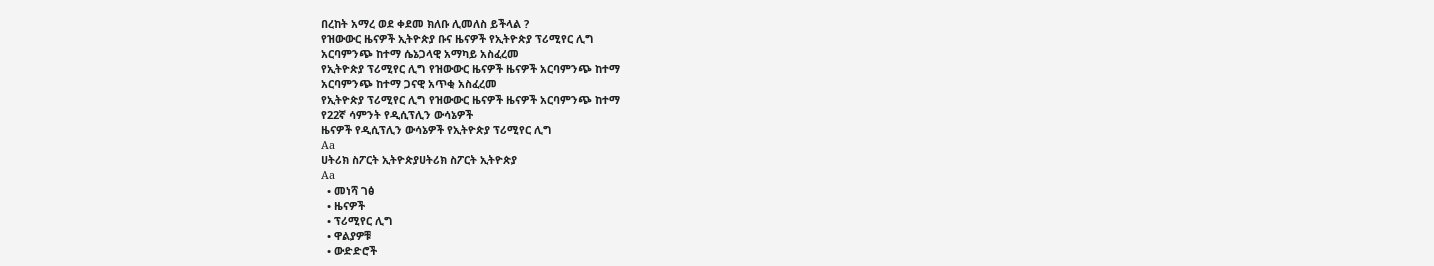በረከት አማረ ወደ ቀደመ ክለቡ ሊመለስ ይችላል ?
የዝውውር ዜናዎች ኢትዮጵያ ቡና ዜናዎች የኢትዮጵያ ፕሪሚየር ሊግ
አርባምንጭ ከተማ ሴኔጋላዊ አማካይ አስፈረመ
የኢትዮጵያ ፕሪሚየር ሊግ የዝውውር ዜናዎች ዜናዎች አርባምንጭ ከተማ
አርባምንጭ ከተማ ጋናዊ አጥቂ አስፈረመ
የኢትዮጵያ ፕሪሚየር ሊግ የዝውውር ዜናዎች ዜናዎች አርባምንጭ ከተማ
የ22ኛ ሳምንት የዲሲፕሊን ውሳኔዎች
ዜናዎች የዲሲፕሊን ውሳኔዎች የኢትዮጵያ ፕሪሚየር ሊግ
Aa
ሀትሪክ ስፖርት ኢትዮጵያሀትሪክ ስፖርት ኢትዮጵያ
Aa
  • መነሻ ገፅ
  • ዜናዎች
  • ፕሪሚየር ሊግ
  • ዋልያዎቹ
  • ውድድሮች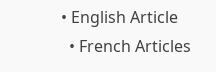• English Article
  • French Articles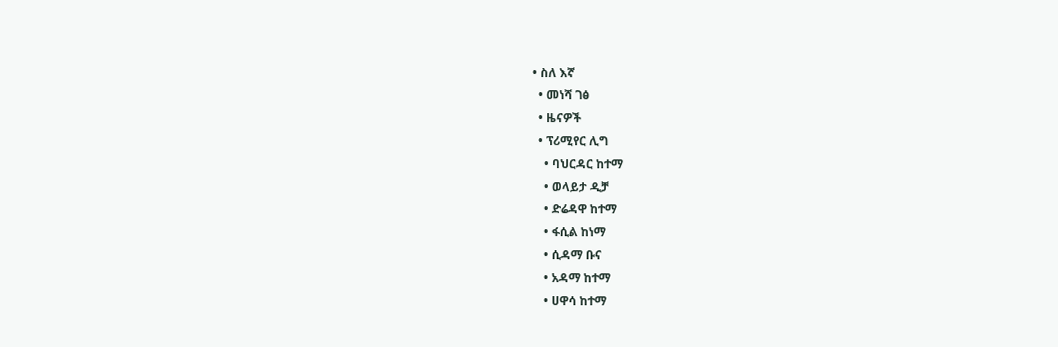• ስለ እኛ
  • መነሻ ገፅ
  • ዜናዎች
  • ፕሪሚየር ሊግ
    • ባህርዳር ከተማ
    • ወላይታ ዲቻ
    • ድሬዳዋ ከተማ
    • ፋሲል ከነማ
    • ሲዳማ ቡና
    • አዳማ ከተማ
    • ሀዋሳ ከተማ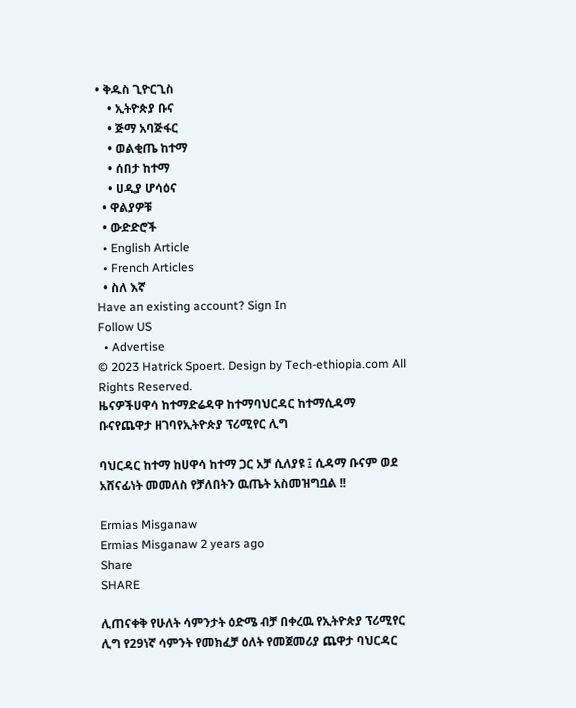• ቅዱስ ጊዮርጊስ
    • ኢትዮጵያ ቡና
    • ጅማ አባጅፋር
    • ወልቂጤ ከተማ
    • ሰበታ ከተማ
    • ሀዲያ ሆሳዕና
  • ዋልያዎቹ
  • ውድድሮች
  • English Article
  • French Articles
  • ስለ እኛ
Have an existing account? Sign In
Follow US
  • Advertise
© 2023 Hatrick Spoert. Design by Tech-ethiopia.com All Rights Reserved.
ዜናዎችሀዋሳ ከተማድሬዳዋ ከተማባህርዳር ከተማሲዳማ ቡናየጨዋታ ዘገባየኢትዮጵያ ፕሪሚየር ሊግ

ባህርዳር ከተማ ከሀዋሳ ከተማ ጋር አቻ ሲለያዩ ፤ ሲዳማ ቡናም ወደ አሸናፊነት መመለስ የቻለበትን ዉጤት አስመዝግቧል !!

Ermias Misganaw
Ermias Misganaw 2 years ago
Share
SHARE

ሊጠናቀቅ የሁለት ሳምንታት ዕድሜ ብቻ በቀረዉ የኢትዮጵያ ፕሪሚየር ሊግ የ29ነኛ ሳምንት የመክፈቻ ዕለት የመጀመሪያ ጨዋታ ባህርዳር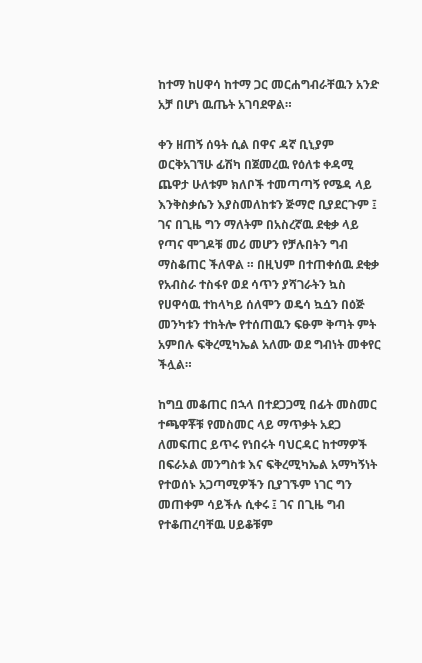ከተማ ከሀዋሳ ከተማ ጋር መርሐግብራቸዉን አንድ አቻ በሆነ ዉጤት አገባደዋል።

ቀን ዘጠኝ ሰዓት ሲል በዋና ዳኛ ቢኒያም ወርቅአገኘሁ ፊሽካ በጀመረዉ የዕለቱ ቀዳሚ ጨዋታ ሁለቱም ክለቦች ተመጣጣኝ የሜዳ ላይ እንቅስቃሴን እያስመለከቱን ጅማሮ ቢያደርጉም ፤ ገና በጊዜ ግን ማለትም በአስረኛዉ ደቂቃ ላይ የጣና ሞገዶቹ መሪ መሆን የቻሉበትን ግብ ማስቆጠር ችለዋል ። በዚህም በተጠቀሰዉ ደቂቃ የአብስራ ተስፋየ ወደ ሳጥን ያሻገራትን ኳስ የሀዋሳዉ ተከላካይ ሰለሞን ወዴሳ ኳሷን በዕጅ መንካቱን ተከትሎ የተሰጠዉን ፍፁም ቅጣት ምት አምበሉ ፍቅረሚካኤል አለሙ ወደ ግብነት መቀየር ችሏል።

ከግቧ መቆጠር በኋላ በተደጋጋሚ በፊት መስመር ተጫዋቾቹ የመስመር ላይ ማጥቃት አደጋ ለመፍጠር ይጥሩ የነበሩት ባህርዳር ከተማዎች በፍራኦል መንግስቱ እና ፍቅረሚካኤል አማካኝነት የተወሰኑ አጋጣሚዎችን ቢያገኙም ነገር ግን መጠቀም ሳይችሉ ሲቀሩ ፤ ገና በጊዜ ግብ የተቆጠረባቸዉ ሀይቆቹም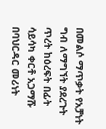በመልሶ ማጥቃት የአቻነት ግብ ለማግኘት ያደረጉት ጥረት ከዕረፍት በፊት ሳይሳካ ቀርቶ አጋማሹ በባህርዳር መሪነት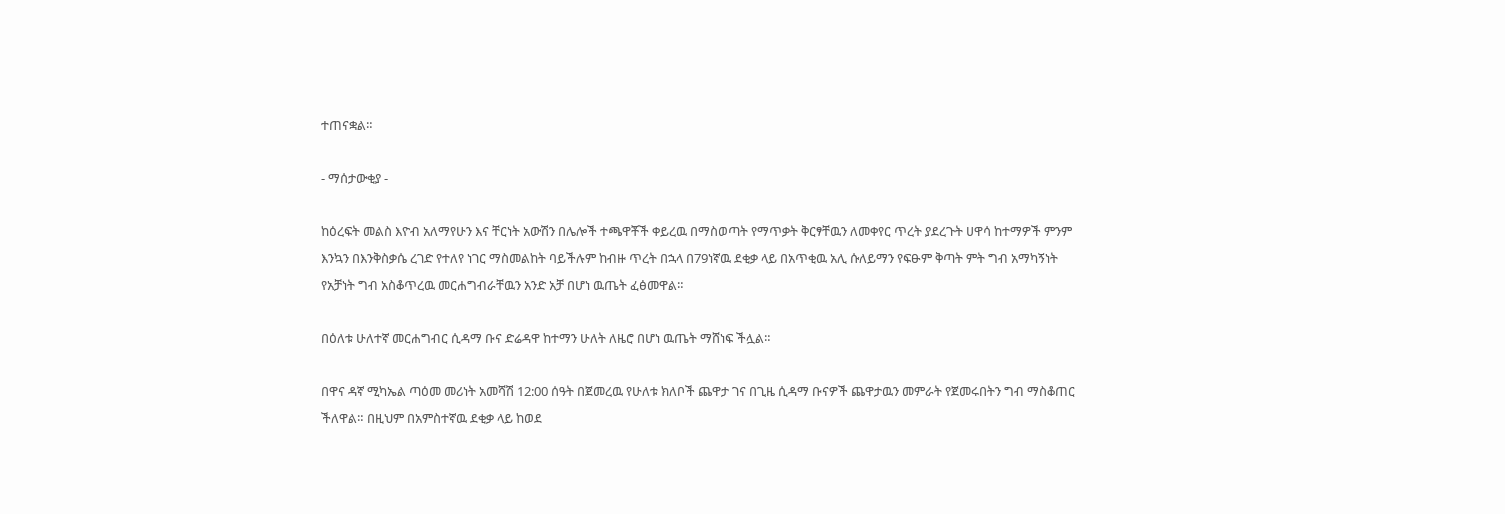ተጠናቋል።

- ማሰታውቂያ -

ከዕረፍት መልስ እዮብ አለማየሁን እና ቸርነት አውሽን በሌሎች ተጫዋቾች ቀይረዉ በማስወጣት የማጥቃት ቅርፃቸዉን ለመቀየር ጥረት ያደረጉት ሀዋሳ ከተማዎች ምንም እንኳን በእንቅስቃሴ ረገድ የተለየ ነገር ማስመልከት ባይችሉም ከብዙ ጥረት በኋላ በ79ነኛዉ ደቂቃ ላይ በአጥቂዉ አሊ ሱለይማን የፍፁም ቅጣት ምት ግብ አማካኝነት የአቻነት ግብ አስቆጥረዉ መርሐግብራቸዉን አንድ አቻ በሆነ ዉጤት ፈፅመዋል።

በዕለቱ ሁለተኛ መርሐግብር ሲዳማ ቡና ድሬዳዋ ከተማን ሁለት ለዜሮ በሆነ ዉጤት ማሸነፍ ችሏል።

በዋና ዳኛ ሚካኤል ጣዕመ መሪነት አመሻሽ 12:00 ሰዓት በጀመረዉ የሁለቱ ክለቦች ጨዋታ ገና በጊዜ ሲዳማ ቡናዎች ጨዋታዉን መምራት የጀመሩበትን ግብ ማስቆጠር ችለዋል። በዚህም በአምስተኛዉ ደቂቃ ላይ ከወደ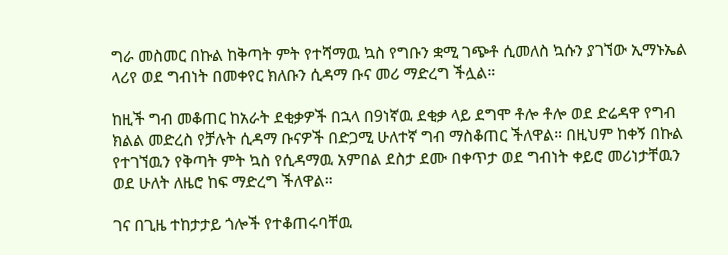ግራ መስመር በኩል ከቅጣት ምት የተሻማዉ ኳስ የግቡን ቋሚ ገጭቶ ሲመለስ ኳሱን ያገኘው ኢማኑኤል ላሪየ ወደ ግብነት በመቀየር ክለቡን ሲዳማ ቡና መሪ ማድረግ ችሏል።

ከዚች ግብ መቆጠር ከአራት ደቂቃዎች በኋላ በ9ነኛዉ ደቂቃ ላይ ደግሞ ቶሎ ቶሎ ወደ ድሬዳዋ የግብ ክልል መድረስ የቻሉት ሲዳማ ቡናዎች በድጋሚ ሁለተኛ ግብ ማስቆጠር ችለዋል። በዚህም ከቀኝ በኩል የተገኘዉን የቅጣት ምት ኳስ የሲዳማዉ አምበል ደስታ ደሙ በቀጥታ ወደ ግብነት ቀይሮ መሪነታቸዉን ወደ ሁለት ለዜሮ ከፍ ማድረግ ችለዋል።

ገና በጊዜ ተከታታይ ጎሎች የተቆጠሩባቸዉ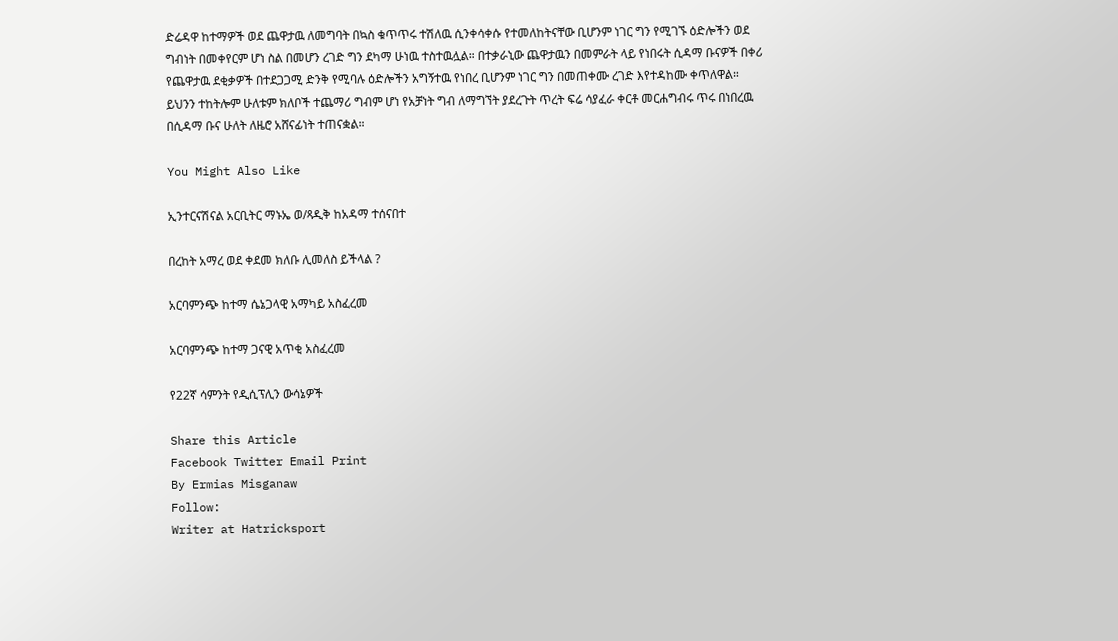ድሬዳዋ ከተማዎች ወደ ጨዋታዉ ለመግባት በኳስ ቁጥጥሩ ተሽለዉ ሲንቀሳቀሱ የተመለከትናቸው ቢሆንም ነገር ግን የሚገኙ ዕድሎችን ወደ ግብነት በመቀየርም ሆነ ስል በመሆን ረገድ ግን ደካማ ሁነዉ ተስተዉሏል። በተቃራኒው ጨዋታዉን በመምራት ላይ የነበሩት ሲዳማ ቡናዎች በቀሪ የጨዋታዉ ደቂቃዎች በተደጋጋሚ ድንቅ የሚባሉ ዕድሎችን አግኝተዉ የነበረ ቢሆንም ነገር ግን በመጠቀሙ ረገድ እየተዳከሙ ቀጥለዋል። ይህንን ተከትሎም ሁለቱም ክለቦች ተጨማሪ ግብም ሆነ የአቻነት ግብ ለማግኘት ያደረጉት ጥረት ፍሬ ሳያፈራ ቀርቶ መርሐግብሩ ጥሩ በነበረዉ በሲዳማ ቡና ሁለት ለዜሮ አሸናፊነት ተጠናቋል።

You Might Also Like

ኢንተርናሽናል አርቢትር ማኑኤ ወ/ጻዲቅ ከአዳማ ተሰናበተ

በረከት አማረ ወደ ቀደመ ክለቡ ሊመለስ ይችላል ?

አርባምንጭ ከተማ ሴኔጋላዊ አማካይ አስፈረመ

አርባምንጭ ከተማ ጋናዊ አጥቂ አስፈረመ

የ22ኛ ሳምንት የዲሲፕሊን ውሳኔዎች

Share this Article
Facebook Twitter Email Print
By Ermias Misganaw
Follow:
Writer at Hatricksport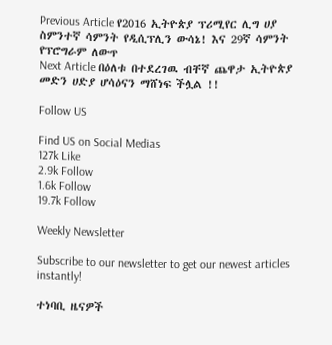Previous Article የ2016 ኢትዮጵያ ፕሪሚየር ሊግ ሀያ ስምንተኛ ሳምንት የዲሲፕሊን ውሳኔ! እና 29ኛ ሳምንት የፕሮግራም ለውጥ
Next Article በዕለቱ በተደረገዉ ብቸኛ ጨዋታ ኢትዮጵያ መድን ሀድያ ሆሳዕናን ማሸነፍ ችሏል !!

Follow US

Find US on Social Medias
127k Like
2.9k Follow
1.6k Follow
19.7k Follow

Weekly Newsletter

Subscribe to our newsletter to get our newest articles instantly!

ተነባቢ ዜናዎች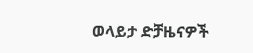ወላይታ ድቻዜናዎች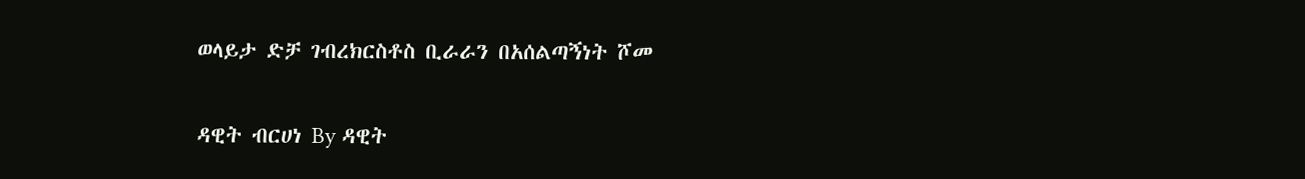ወላይታ ድቻ ገብረክርስቶስ ቢራራን በአሰልጣኝነት ሾመ

ዳዊት ብርሀነ By ዳዊት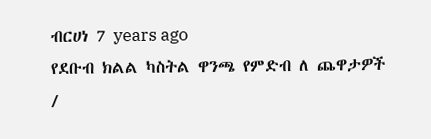ብርሀነ 7 years ago
የደቡብ ክልል ካስትል ዋንጫ የምድብ ለ ጨዋታዎች /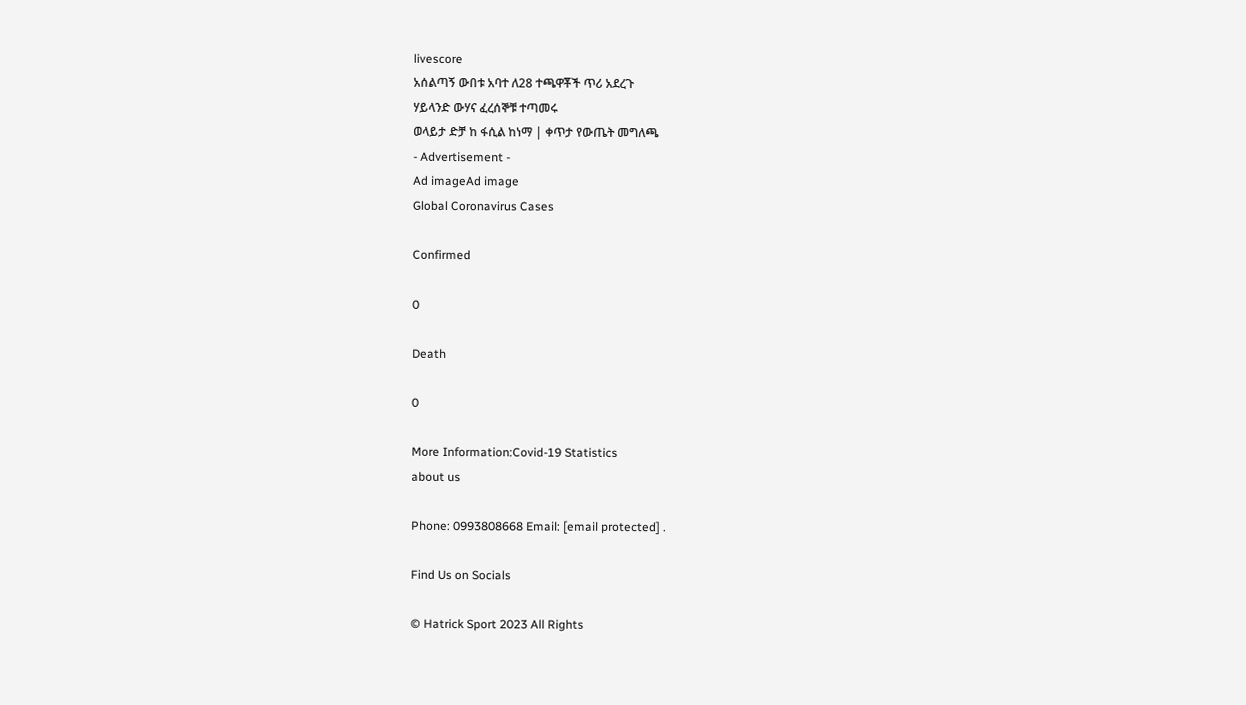livescore
አሰልጣኝ ውበቱ አባተ ለ28 ተጫዋቾች ጥሪ አደረጉ
ሃይላንድ ውሃና ፈረሰኞቹ ተጣመሩ
ወላይታ ድቻ ከ ፋሲል ከነማ | ቀጥታ የውጤት መግለጫ
- Advertisement -
Ad imageAd image
Global Coronavirus Cases

Confirmed

0

Death

0

More Information:Covid-19 Statistics
about us

Phone: 0993808668 Email: [email protected] .

Find Us on Socials

© Hatrick Sport 2023 All Rights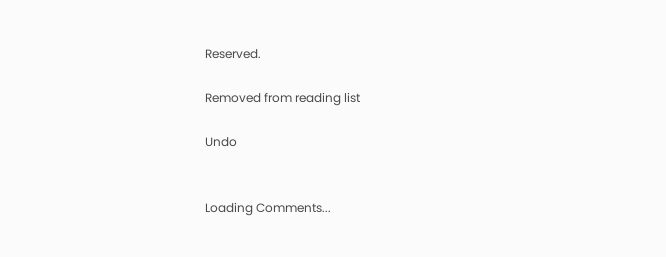Reserved.

Removed from reading list

Undo


Loading Comments...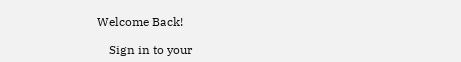Welcome Back!

    Sign in to your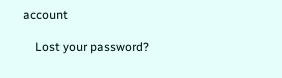account

    Lost your password?